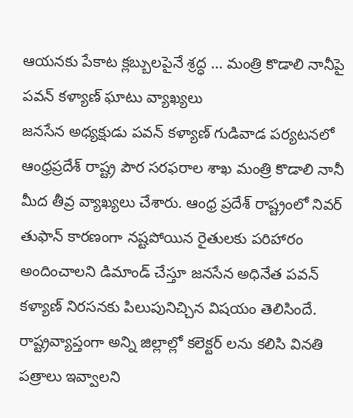ఆయనకు పేకాట క్లబ్బులపైనే శ్రద్ధ ... మంత్రి కొడాలి నానీపై పవన్ కళ్యాణ్ ఘాటు వ్యాఖ్యలు
జనసేన అధ్యక్షుడు పవన్ కళ్యాణ్ గుడివాడ పర్యటనలో ఆంధ్రప్రదేశ్ రాష్ట్ర పౌర సరఫరాల శాఖ మంత్రి కొడాలి నానీ మీద తీవ్ర వ్యాఖ్యలు చేశారు. ఆంధ్ర ప్రదేశ్ రాష్ట్రంలో నివర్ తుఫాన్ కారణంగా నష్టపోయిన రైతులకు పరిహారం అందించాలని డిమాండ్ చేస్తూ జనసేన అధినేత పవన్ కళ్యాణ్ నిరసనకు పిలుపునిచ్చిన విషయం తెలిసిందే. రాష్ట్రవ్యాప్తంగా అన్ని జిల్లాల్లో కలెక్టర్ లను కలిసి వినతి పత్రాలు ఇవ్వాలని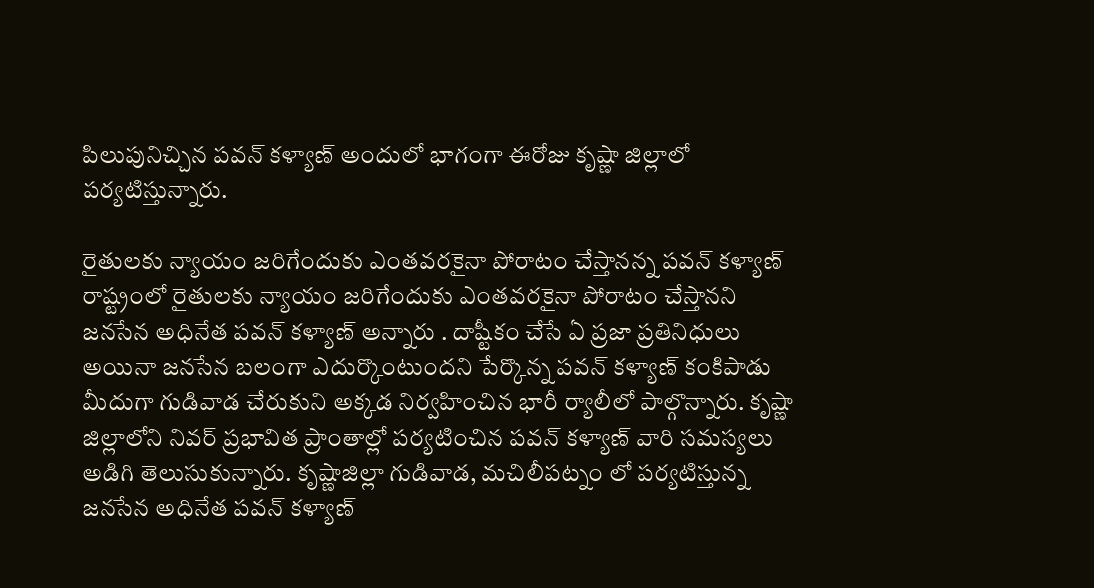పిలుపునిచ్చిన పవన్ కళ్యాణ్ అందులో భాగంగా ఈరోజు కృష్ణా జిల్లాలో పర్యటిస్తున్నారు.

రైతులకు న్యాయం జరిగేందుకు ఎంతవరకైనా పోరాటం చేస్తానన్న పవన్ కళ్యాణ్
రాష్ట్రంలో రైతులకు న్యాయం జరిగేందుకు ఎంతవరకైనా పోరాటం చేస్తానని జనసేన అధినేత పవన్ కళ్యాణ్ అన్నారు . దాష్టీకం చేసే ఏ ప్రజా ప్రతినిధులు అయినా జనసేన బలంగా ఎదుర్కొంటుందని పేర్కొన్న పవన్ కళ్యాణ్ కంకిపాడు మీదుగా గుడివాడ చేరుకుని అక్కడ నిర్వహించిన భారీ ర్యాలీలో పాల్గొన్నారు. కృష్ణా జిల్లాలోని నివర్ ప్రభావిత ప్రాంతాల్లో పర్యటించిన పవన్ కళ్యాణ్ వారి సమస్యలు అడిగి తెలుసుకున్నారు. కృష్ణాజిల్లా గుడివాడ, మచిలీపట్నం లో పర్యటిస్తున్న జనసేన అధినేత పవన్ కళ్యాణ్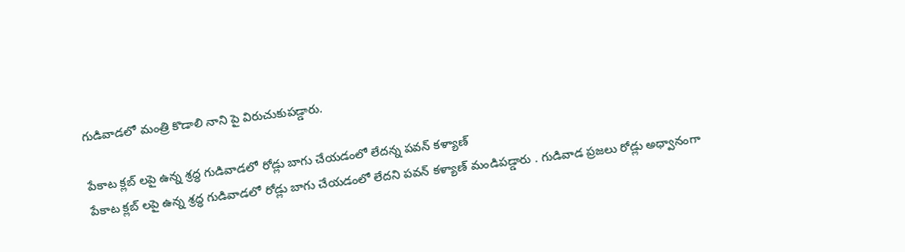గుడివాడలో మంత్రి కొడాలి నాని పై విరుచుకుపడ్డారు.

పేకాట క్లబ్ లపై ఉన్న శ్రద్ధ గుడివాడలో రోడ్లు బాగు చేయడంలో లేదన్న పవన్ కళ్యాణ్
పేకాట క్లబ్ లపై ఉన్న శ్రద్ధ గుడివాడలో రోడ్లు బాగు చేయడంలో లేదని పవన్ కళ్యాణ్ మండిపడ్డారు . గుడివాడ ప్రజలు రోడ్లు అధ్వానంగా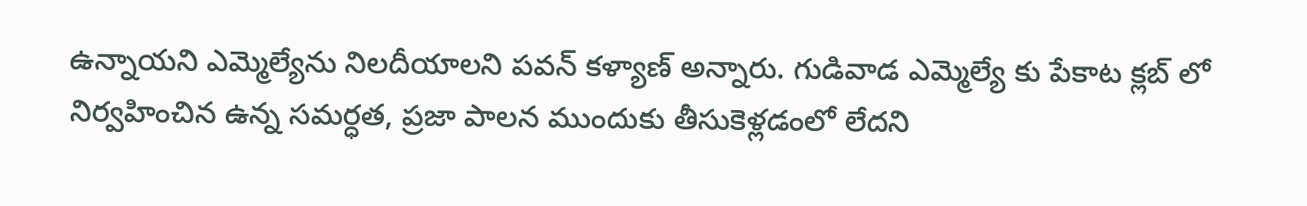ఉన్నాయని ఎమ్మెల్యేను నిలదీయాలని పవన్ కళ్యాణ్ అన్నారు. గుడివాడ ఎమ్మెల్యే కు పేకాట క్లబ్ లో నిర్వహించిన ఉన్న సమర్ధత, ప్రజా పాలన ముందుకు తీసుకెళ్లడంలో లేదని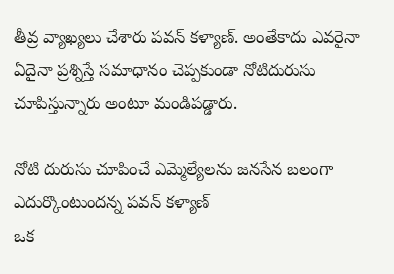తీవ్ర వ్యాఖ్యలు చేశారు పవన్ కళ్యాణ్. అంతేకాదు ఎవరైనా ఏదైనా ప్రశ్నిస్తే సమాధానం చెప్పకుండా నోటిదురుసు చూపిస్తున్నారు అంటూ మండిపడ్డారు.

నోటి దురుసు చూపించే ఎమ్మెల్యేలను జనసేన బలంగా ఎదుర్కొంటుందన్న పవన్ కళ్యాణ్
ఒక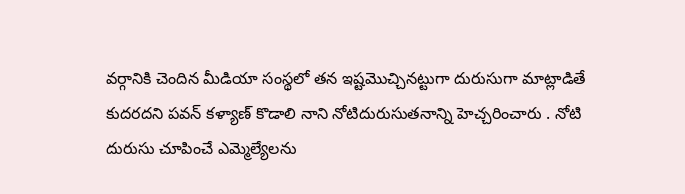వర్గానికి చెందిన మీడియా సంస్థలో తన ఇష్టమొచ్చినట్టుగా దురుసుగా మాట్లాడితే కుదరదని పవన్ కళ్యాణ్ కొడాలి నాని నోటిదురుసుతనాన్ని హెచ్చరించారు . నోటి దురుసు చూపించే ఎమ్మెల్యేలను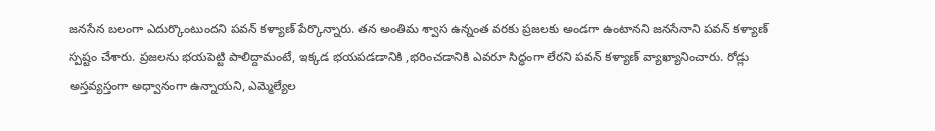జనసేన బలంగా ఎదుర్కొంటుందని పవన్ కళ్యాణ్ పేర్కొన్నారు. తన అంతిమ శ్వాస ఉన్నంత వరకు ప్రజలకు అండగా ఉంటానని జనసేనాని పవన్ కళ్యాణ్ స్పష్టం చేశారు. ప్రజలను భయపెట్టి పాలిద్దామంటే, ఇక్కడ భయపడడానికి ,భరించడానికి ఎవరూ సిద్ధంగా లేరని పవన్ కళ్యాణ్ వ్యాఖ్యానించారు. రోడ్లు అస్తవ్యస్తంగా అధ్వానంగా ఉన్నాయని, ఎమ్మెల్యేల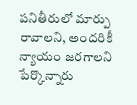పనితీరులో మార్పు రావాలని, అందరికీ న్యాయం జరగాలని పేర్కొన్నారు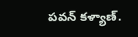పవన్ కళ్యాణ్.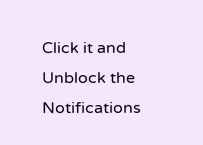Click it and Unblock the Notifications